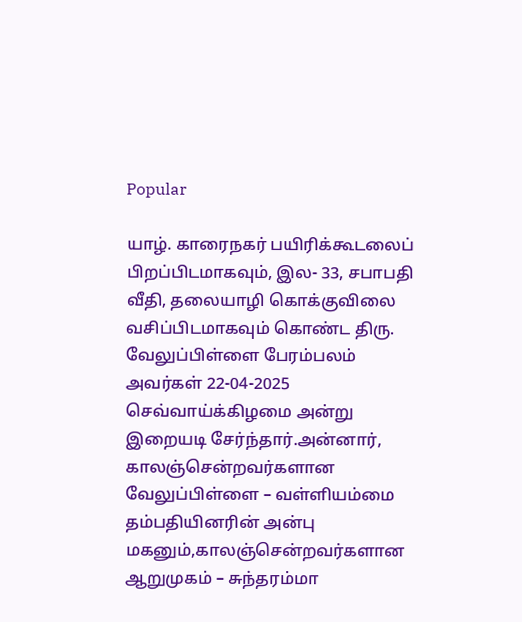Popular

யாழ். காரைநகர் பயிரிக்கூடலைப் பிறப்பிடமாகவும், இல- 33, சபாபதி வீதி, தலையாழி கொக்குவிலை வசிப்பிடமாகவும் கொண்ட திரு. வேலுப்பிள்ளை பேரம்பலம் அவர்கள் 22-04-2025 செவ்வாய்க்கிழமை அன்று இறையடி சேர்ந்தார்.அன்னார், காலஞ்சென்றவர்களான வேலுப்பிள்ளை – வள்ளியம்மை தம்பதியினரின் அன்பு மகனும்,காலஞ்சென்றவர்களான ஆறுமுகம் – சுந்தரம்மா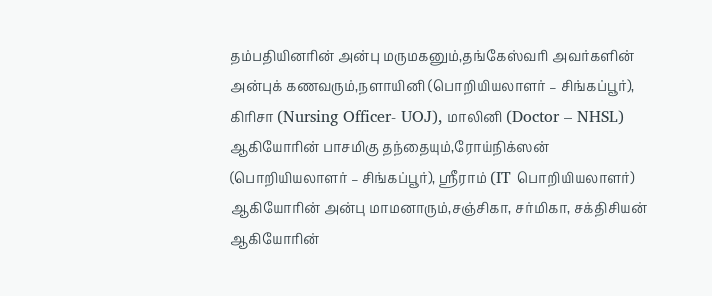தம்பதியினரின் அன்பு மருமகனும்,தங்கேஸ்வரி அவர்களின் அன்புக் கணவரும்,நளாயினி (பொறியியலாளர் – சிங்கப்பூர்), கிரிசா (Nursing Officer- UOJ), மாலினி (Doctor – NHSL) ஆகியோரின் பாசமிகு தந்தையும்,ரோய்நிக்ஸன் (பொறியியலாளர் – சிங்கப்பூர்), ஸ்ரீராம் (IT பொறியியலாளர்) ஆகியோரின் அன்பு மாமனாரும்,சஞ்சிகா, சர்மிகா, சக்திசியன் ஆகியோரின்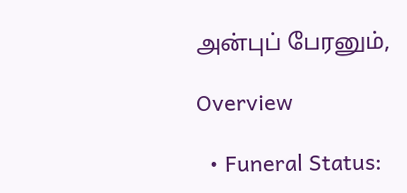அன்புப் பேரனும்,

Overview

  • Funeral Status: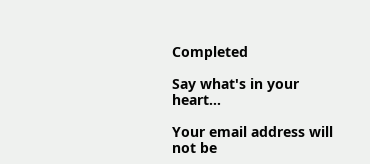Completed

Say what's in your heart...

Your email address will not be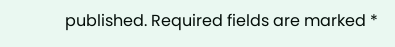published. Required fields are marked *